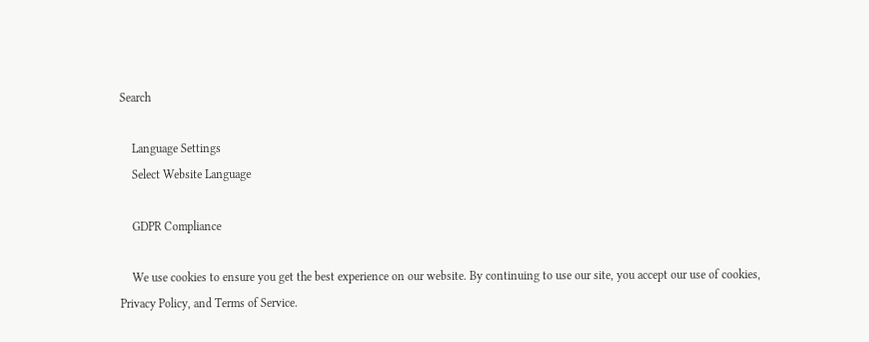Search

    Language Settings
    Select Website Language

    GDPR Compliance

    We use cookies to ensure you get the best experience on our website. By continuing to use our site, you accept our use of cookies, Privacy Policy, and Terms of Service.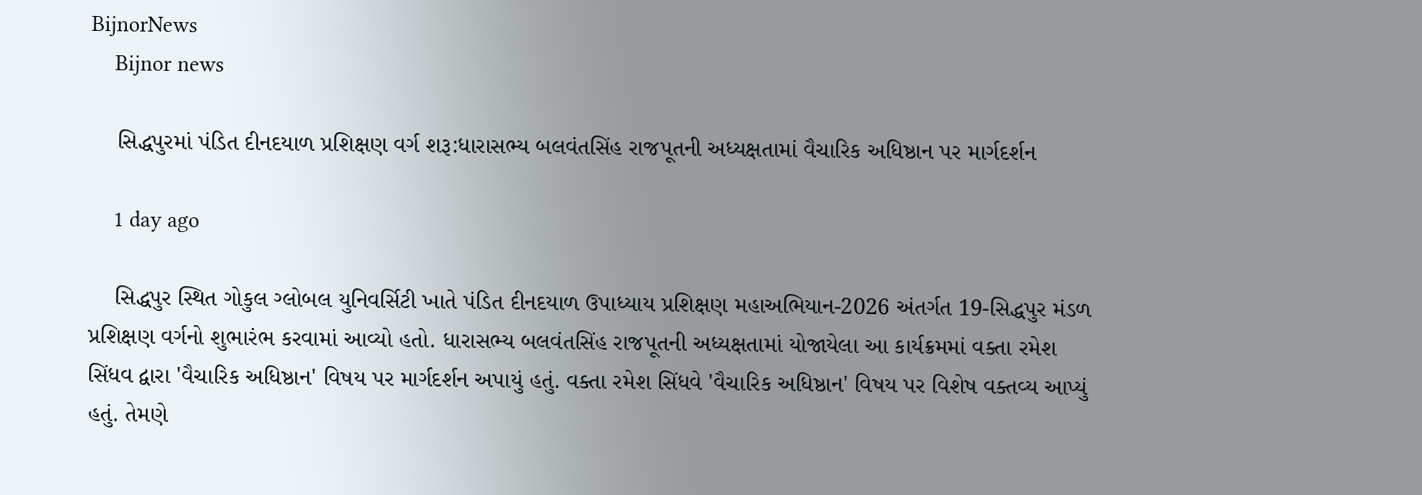BijnorNews
    Bijnor news

    સિદ્ધપુરમાં પંડિત દીનદયાળ પ્રશિક્ષણ વર્ગ શરૂ:ધારાસભ્ય બલવંતસિંહ રાજપૂતની અધ્યક્ષતામાં વૈચારિક અધિષ્ઠાન પર માર્ગદર્શન

    1 day ago

    સિદ્ધપુર સ્થિત ગોકુલ ગ્લોબલ યુનિવર્સિટી ખાતે પંડિત દીનદયાળ ઉપાધ્યાય પ્રશિક્ષણ મહાઅભિયાન-2026 અંતર્ગત 19-સિદ્ધપુર મંડળ પ્રશિક્ષણ વર્ગનો શુભારંભ કરવામાં આવ્યો હતો. ધારાસભ્ય બલવંતસિંહ રાજપૂતની અધ્યક્ષતામાં યોજાયેલા આ કાર્યક્રમમાં વક્તા રમેશ સિંધવ દ્વારા 'વૈચારિક અધિષ્ઠાન' વિષય પર માર્ગદર્શન અપાયું હતું. વક્તા રમેશ સિંધવે 'વૈચારિક અધિષ્ઠાન' વિષય પર વિશેષ વક્તવ્ય આપ્યું હતું. તેમણે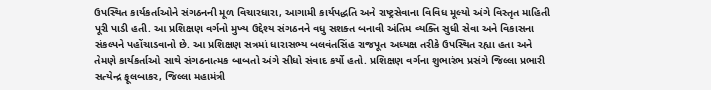ઉપસ્થિત કાર્યકર્તાઓને સંગઠનની મૂળ વિચારધારા, આગામી કાર્યપદ્ધતિ અને રાષ્ટ્રસેવાના વિવિધ મૂલ્યો અંગે વિસ્તૃત માહિતી પૂરી પાડી હતી. આ પ્રશિક્ષણ વર્ગનો મુખ્ય ઉદ્દેશ્ય સંગઠનને વધુ સશક્ત બનાવી અંતિમ વ્યક્તિ સુધી સેવા અને વિકાસના સંકલ્પને પહોંચાડવાનો છે. આ પ્રશિક્ષણ સત્રમાં ધારાસભ્ય બલવંતસિંહ રાજપૂત અધ્યક્ષ તરીકે ઉપસ્થિત રહ્યા હતા અને તેમણે કાર્યકર્તાઓ સાથે સંગઠનાત્મક બાબતો અંગે સીધો સંવાદ કર્યો હતો. પ્રશિક્ષણ વર્ગના શુભારંભ પ્રસંગે જિલ્લા પ્રભારી સત્યેન્દ્ર ફૂલબાકર, જિલ્લા મહામંત્રી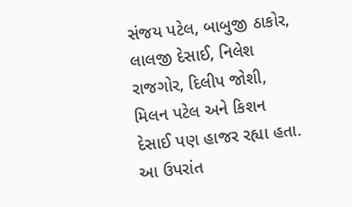સંજય પટેલ, બાબુજી ઠાકોર, લાલજી દેસાઈ, નિલેશ રાજગોર, દિલીપ જોશી, મિલન પટેલ અને કિશન દેસાઈ પણ હાજર રહ્યા હતા. આ ઉપરાંત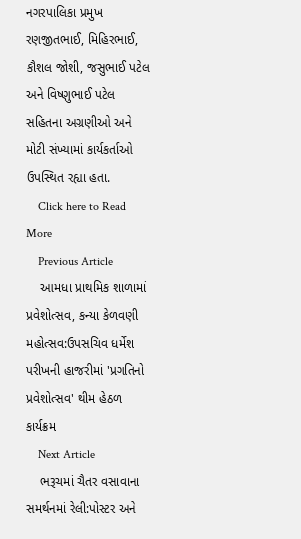નગરપાલિકા પ્રમુખ રણજીતભાઈ, મિહિરભાઈ, કૌશલ જોશી, જસુભાઈ પટેલ અને વિષ્ણુભાઈ પટેલ સહિતના અગ્રણીઓ અને મોટી સંખ્યામાં કાર્યકર્તાઓ ઉપસ્થિત રહ્યા હતા.
    Click here to Read More
    Previous Article
    આમધા પ્રાથમિક શાળામાં પ્રવેશોત્સવ, કન્યા કેળવણી મહોત્સવ:ઉપસચિવ ધર્મેશ પરીખની હાજરીમાં 'પ્રગતિનો પ્રવેશોત્સવ' થીમ હેઠળ કાર્યક્રમ
    Next Article
    ભરૂચમાં ચૈતર વસાવાના સમર્થનમાં રેલી:પોસ્ટર અને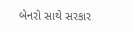બેનરો સાથે સરકાર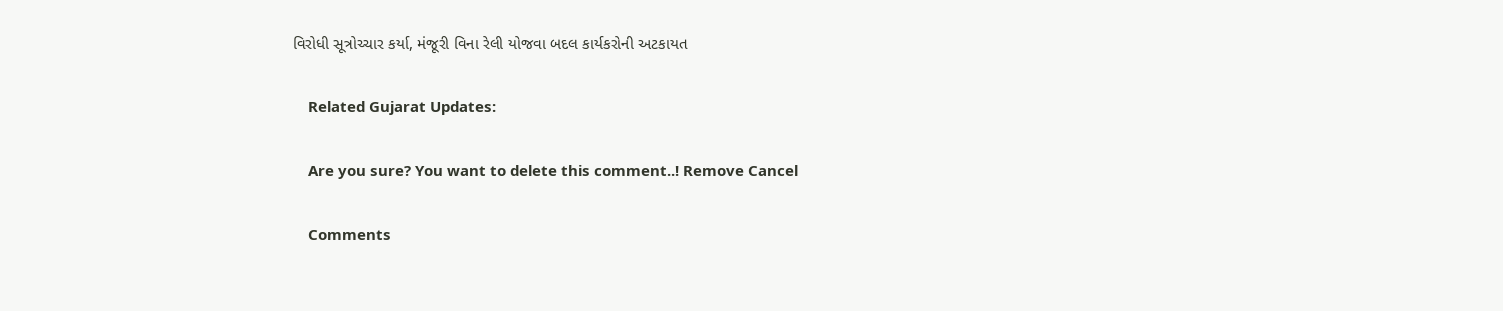વિરોધી સૂત્રોચ્ચાર કર્યા, મંજૂરી વિના રેલી યોજવા બદલ કાર્યકરોની અટકાયત

    Related Gujarat Updates:

    Are you sure? You want to delete this comment..! Remove Cancel

    Comments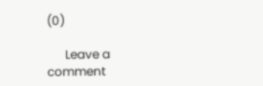(0)

      Leave a comment